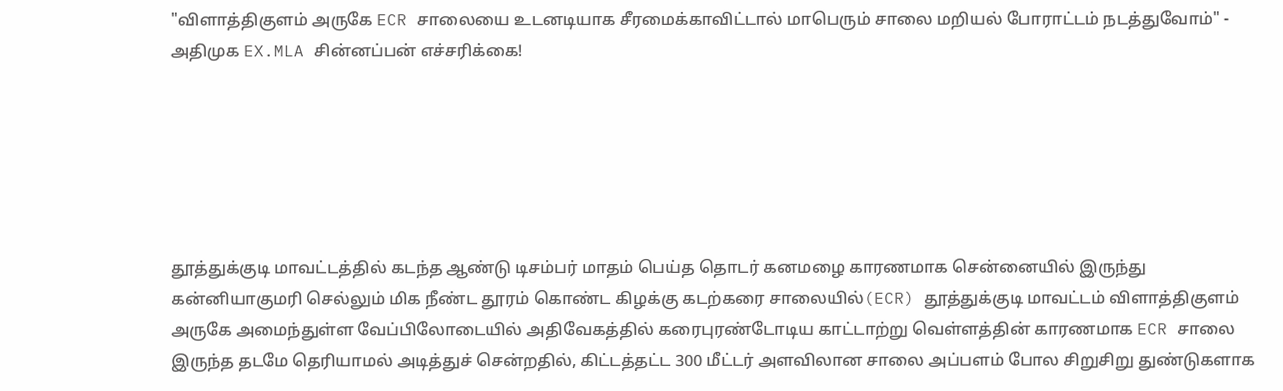"விளாத்திகுளம் அருகே ECR சாலையை உடனடியாக சீரமைக்காவிட்டால் மாபெரும் சாலை மறியல் போராட்டம் நடத்துவோம்" - அதிமுக EX.MLA சின்னப்பன் எச்சரிக்கை!






தூத்துக்குடி மாவட்டத்தில் கடந்த ஆண்டு டிசம்பர் மாதம் பெய்த தொடர் கனமழை காரணமாக சென்னையில் இருந்து கன்னியாகுமரி செல்லும் மிக நீண்ட தூரம் கொண்ட கிழக்கு கடற்கரை சாலையில்(ECR) தூத்துக்குடி மாவட்டம் விளாத்திகுளம் அருகே அமைந்துள்ள வேப்பிலோடையில் அதிவேகத்தில் கரைபுரண்டோடிய காட்டாற்று வெள்ளத்தின் காரணமாக ECR சாலை இருந்த தடமே தெரியாமல் அடித்துச் சென்றதில், கிட்டத்தட்ட 300 மீட்டர் அளவிலான சாலை அப்பளம் போல சிறுசிறு துண்டுகளாக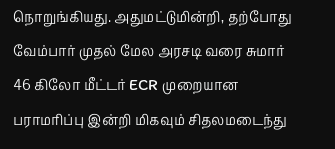நொறுங்கியது. அதுமட்டுமின்றி, தற்போது வேம்பார் முதல் மேல அரசடி வரை சுமார் 46 கிலோ மீட்டர் ECR முறையான பராமரிப்பு இன்றி மிகவும் சிதலமடைந்து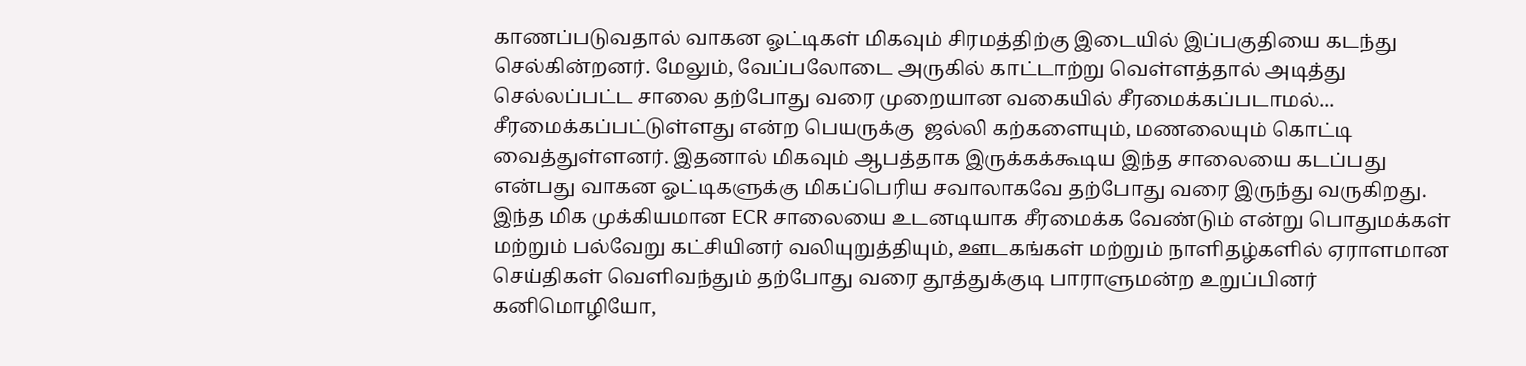காணப்படுவதால் வாகன ஓட்டிகள் மிகவும் சிரமத்திற்கு இடையில் இப்பகுதியை கடந்து செல்கின்றனர். மேலும், வேப்பலோடை அருகில் காட்டாற்று வெள்ளத்தால் அடித்து செல்லப்பட்ட சாலை தற்போது வரை முறையான வகையில் சீரமைக்கப்படாமல்... சீரமைக்கப்பட்டுள்ளது என்ற பெயருக்கு  ஜல்லி கற்களையும், மணலையும் கொட்டி வைத்துள்ளனர். இதனால் மிகவும் ஆபத்தாக இருக்கக்கூடிய இந்த சாலையை கடப்பது என்பது வாகன ஓட்டிகளுக்கு மிகப்பெரிய சவாலாகவே தற்போது வரை இருந்து வருகிறது. இந்த மிக முக்கியமான ECR சாலையை உடனடியாக சீரமைக்க வேண்டும் என்று பொதுமக்கள் மற்றும் பல்வேறு கட்சியினர் வலியுறுத்தியும், ஊடகங்கள் மற்றும் நாளிதழ்களில் ஏராளமான செய்திகள் வெளிவந்தும் தற்போது வரை தூத்துக்குடி பாராளுமன்ற உறுப்பினர் கனிமொழியோ,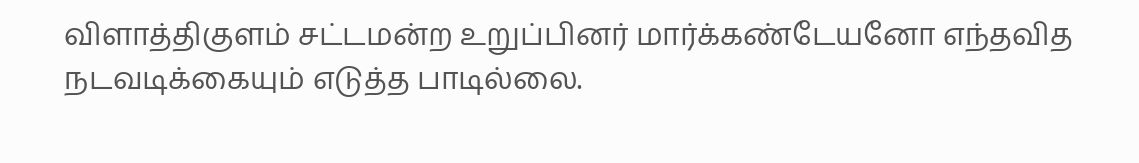விளாத்திகுளம் சட்டமன்ற உறுப்பினர் மார்க்கண்டேயனோ எந்தவித நடவடிக்கையும் எடுத்த பாடில்லை.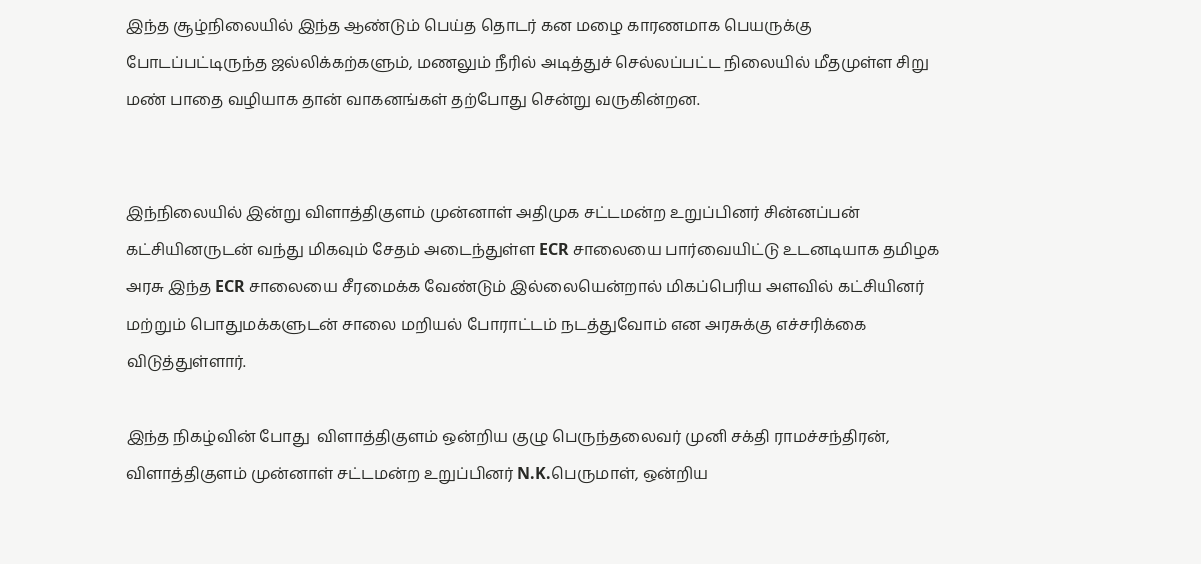இந்த சூழ்நிலையில் இந்த ஆண்டும் பெய்த தொடர் கன மழை காரணமாக பெயருக்கு போடப்பட்டிருந்த ஜல்லிக்கற்களும், மணலும் நீரில் அடித்துச் செல்லப்பட்ட நிலையில் மீதமுள்ள சிறு மண் பாதை வழியாக தான் வாகனங்கள் தற்போது சென்று வருகின்றன.


இந்நிலையில் இன்று விளாத்திகுளம் முன்னாள் அதிமுக சட்டமன்ற உறுப்பினர் சின்னப்பன் கட்சியினருடன் வந்து மிகவும் சேதம் அடைந்துள்ள ECR சாலையை பார்வையிட்டு உடனடியாக தமிழக அரசு இந்த ECR சாலையை சீரமைக்க வேண்டும் இல்லையென்றால் மிகப்பெரிய அளவில் கட்சியினர் மற்றும் பொதுமக்களுடன் சாலை மறியல் போராட்டம் நடத்துவோம் என அரசுக்கு எச்சரிக்கை விடுத்துள்ளார்.

இந்த நிகழ்வின் போது  விளாத்திகுளம் ஒன்றிய குழு பெருந்தலைவர் முனி சக்தி ராமச்சந்திரன், விளாத்திகுளம் முன்னாள் சட்டமன்ற உறுப்பினர் N.K.பெருமாள், ஒன்றிய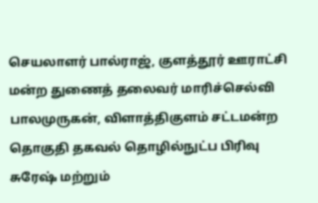செயலாளர் பால்ராஜ், குளத்தூர் ஊராட்சி மன்ற துணைத் தலைவர் மாரிச்செல்வி பாலமுருகன், விளாத்திகுளம் சட்டமன்ற தொகுதி தகவல் தொழில்நுட்ப பிரிவு சுரேஷ் மற்றும்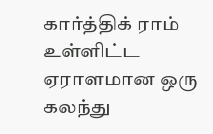கார்த்திக் ராம் உள்ளிட்ட ஏராளமான ஒரு கலந்து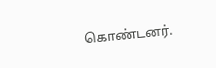கொண்டனர்.